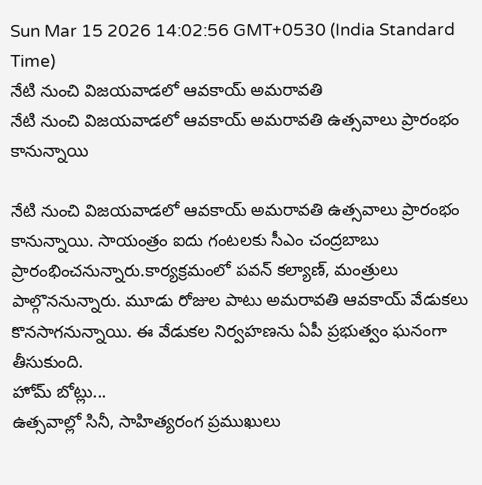Sun Mar 15 2026 14:02:56 GMT+0530 (India Standard Time)
నేటి నుంచి విజయవాడలో ఆవకాయ్ అమరావతి
నేటి నుంచి విజయవాడలో ఆవకాయ్ అమరావతి ఉత్సవాలు ప్రారంభం కానున్నాయి

నేటి నుంచి విజయవాడలో ఆవకాయ్ అమరావతి ఉత్సవాలు ప్రారంభం కానున్నాయి. సాయంత్రం ఐదు గంటలకు సీఎం చంద్రబాబు ప్రారంభించనున్నారు.కార్యక్రమంలో పవన్ కల్యాణ్, మంత్రులు పాల్గొననున్నారు. మూడు రోజుల పాటు అమరావతి ఆవకాయ్ వేడుకలు కొనసాగనున్నాయి. ఈ వేడుకల నిర్వహణను ఏపీ ప్రభుత్వం ఘనంగా తీసుకుంది.
హోమ్ బోట్లు...
ఉత్సవాల్లో సినీ, సాహిత్యరంగ ప్రముఖులు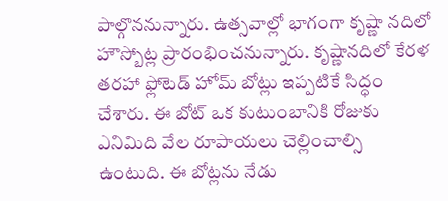పాల్గొననున్నారు. ఉత్సవాల్లో భాగంగా కృష్ణా నదిలో హౌస్బోట్ల ప్రారంభించనున్నారు. కృష్ణానదిలో కేరళ తరహా ఫ్లోటెడ్ హోమ్ బోట్లు ఇప్పటికే సిద్ధం చేశారు. ఈ బోట్ ఒక కుటుంబానికి రోజుకు ఎనిమిది వేల రూపాయలు చెల్లించాల్సి ఉంటుది. ఈ బోట్లను నేడు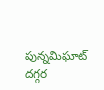పున్నమిఘాట్ దగ్గర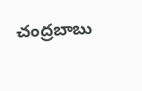చంద్రబాబు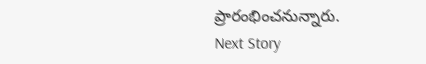ప్రారంభించనున్నారు.
Next Story